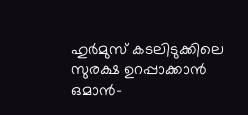ഹുർമുസ് കടലിടുക്കിലെ സുരക്ഷ ഉറപ്പാക്കാൻ ഒമാൻ-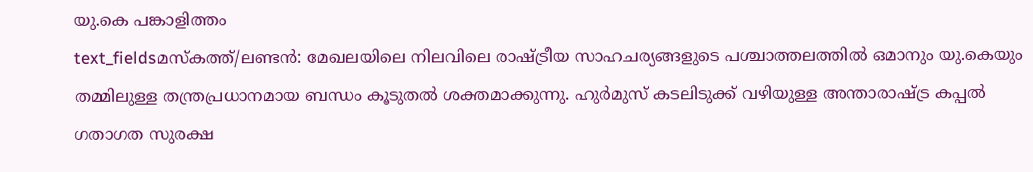യു.കെ പങ്കാളിത്തം
text_fieldsമസ്കത്ത്/ലണ്ടൻ: മേഖലയിലെ നിലവിലെ രാഷ്ട്രീയ സാഹചര്യങ്ങളുടെ പശ്ചാത്തലത്തിൽ ഒമാനും യു.കെയും തമ്മിലുള്ള തന്ത്രപ്രധാനമായ ബന്ധം കൂടുതൽ ശക്തമാക്കുന്നു. ഹുർമുസ് കടലിടുക്ക് വഴിയുള്ള അന്താരാഷ്ട്ര കപ്പൽ ഗതാഗത സുരക്ഷ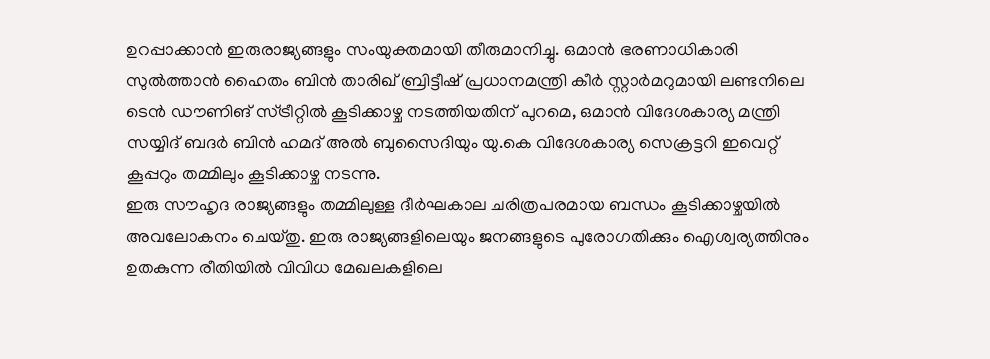ഉറപ്പാക്കാൻ ഇരുരാജ്യങ്ങളും സംയുക്തമായി തീരുമാനിച്ചു. ഒമാൻ ഭരണാധികാരി സുൽത്താൻ ഹൈതം ബിൻ താരിഖ് ബ്രിട്ടീഷ് പ്രധാനമന്ത്രി കീർ സ്റ്റാർമറുമായി ലണ്ടനിലെ ടെൻ ഡൗണിങ് സ്ട്രീറ്റിൽ കൂടിക്കാഴ്ച നടത്തിയതിന് പുറമെ, ഒമാൻ വിദേശകാര്യ മന്ത്രി സയ്യിദ് ബദർ ബിൻ ഹമദ് അൽ ബുസൈദിയും യു.കെ വിദേശകാര്യ സെക്രട്ടറി ഇവെറ്റ് കൂപ്പറും തമ്മിലും കൂടിക്കാഴ്ച നടന്നു.
ഇരു സൗഹൃദ രാജ്യങ്ങളും തമ്മിലുള്ള ദീർഘകാല ചരിത്രപരമായ ബന്ധം കൂടിക്കാഴ്ചയിൽ അവലോകനം ചെയ്തു. ഇരു രാജ്യങ്ങളിലെയും ജനങ്ങളുടെ പുരോഗതിക്കും ഐശ്വര്യത്തിനും ഉതകുന്ന രീതിയിൽ വിവിധ മേഖലകളിലെ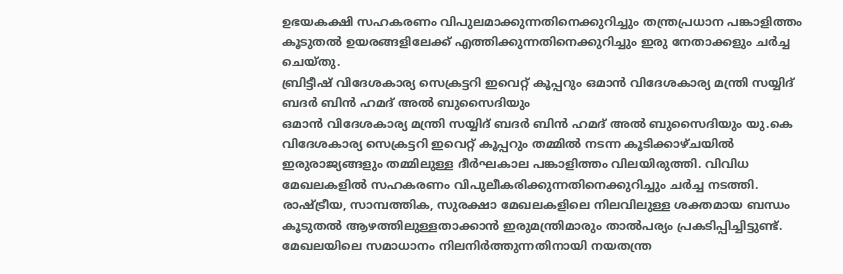ഉഭയകക്ഷി സഹകരണം വിപുലമാക്കുന്നതിനെക്കുറിച്ചും തന്ത്രപ്രധാന പങ്കാളിത്തം കൂടുതൽ ഉയരങ്ങളിലേക്ക് എത്തിക്കുന്നതിനെക്കുറിച്ചും ഇരു നേതാക്കളും ചർച്ച ചെയ്തു.
ബ്രിട്ടീഷ് വിദേശകാര്യ സെക്രട്ടറി ഇവെറ്റ് കൂപ്പറും ഒമാൻ വിദേശകാര്യ മന്ത്രി സയ്യിദ് ബദർ ബിൻ ഹമദ് അൽ ബുസൈദിയും
ഒമാൻ വിദേശകാര്യ മന്ത്രി സയ്യിദ് ബദർ ബിൻ ഹമദ് അൽ ബുസൈദിയും യു.കെ വിദേശകാര്യ സെക്രട്ടറി ഇവെറ്റ് കൂപ്പറും തമ്മിൽ നടന്ന കൂടിക്കാഴ്ചയിൽ ഇരുരാജ്യങ്ങളും തമ്മിലുള്ള ദീർഘകാല പങ്കാളിത്തം വിലയിരുത്തി. വിവിധ മേഖലകളിൽ സഹകരണം വിപുലീകരിക്കുന്നതിനെക്കുറിച്ചും ചർച്ച നടത്തി. രാഷ്ട്രീയ, സാമ്പത്തിക, സുരക്ഷാ മേഖലകളിലെ നിലവിലുള്ള ശക്തമായ ബന്ധം കൂടുതൽ ആഴത്തിലുള്ളതാക്കാൻ ഇരുമന്ത്രിമാരും താൽപര്യം പ്രകടിപ്പിച്ചിട്ടുണ്ട്.
മേഖലയിലെ സമാധാനം നിലനിർത്തുന്നതിനായി നയതന്ത്ര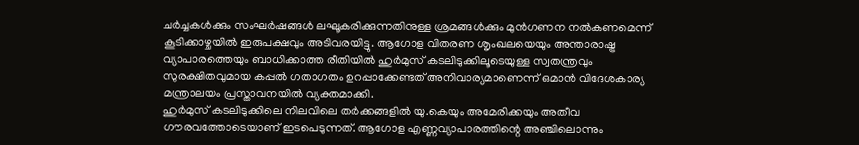ചർച്ചകൾക്കും സംഘർഷങ്ങൾ ലഘൂകരിക്കുന്നതിനുള്ള ശ്രമങ്ങൾക്കും മുൻഗണന നൽകണമെന്ന് കൂടിക്കാഴ്ചയിൽ ഇരുപക്ഷവും അടിവരയിട്ടു. ആഗോള വിതരണ ശൃംഖലയെയും അന്താരാഷ്ട്ര വ്യാപാരത്തെയും ബാധിക്കാത്ത രീതിയിൽ ഹുർമുസ് കടലിടുക്കിലൂടെയുള്ള സ്വതന്ത്രവും സുരക്ഷിതവുമായ കപ്പൽ ഗതാഗതം ഉറപ്പാക്കേണ്ടത് അനിവാര്യമാണെന്ന് ഒമാൻ വിദേശകാര്യ മന്ത്രാലയം പ്രസ്താവനയിൽ വ്യക്തമാക്കി.
ഹുർമുസ് കടലിടുക്കിലെ നിലവിലെ തർക്കങ്ങളിൽ യു.കെയും അമേരിക്കയും അതീവ ഗൗരവത്തോടെയാണ് ഇടപെടുന്നത്. ആഗോള എണ്ണവ്യാപാരത്തിന്റെ അഞ്ചിലൊന്നും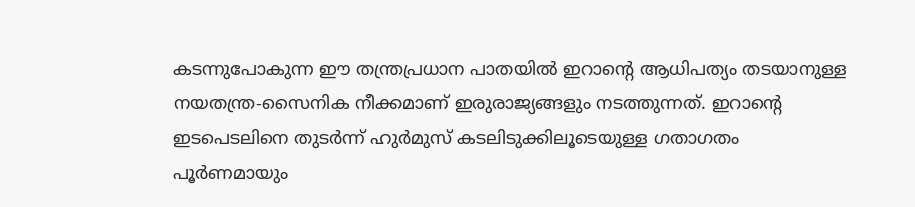കടന്നുപോകുന്ന ഈ തന്ത്രപ്രധാന പാതയിൽ ഇറാന്റെ ആധിപത്യം തടയാനുള്ള നയതന്ത്ര-സൈനിക നീക്കമാണ് ഇരുരാജ്യങ്ങളും നടത്തുന്നത്. ഇറാന്റെ ഇടപെടലിനെ തുടർന്ന് ഹുർമുസ് കടലിടുക്കിലൂടെയുള്ള ഗതാഗതം പൂർണമായും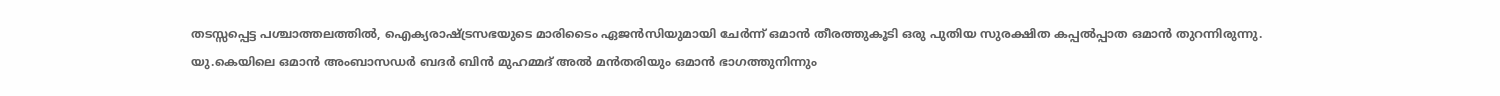തടസ്സപ്പെട്ട പശ്ചാത്തലത്തിൽ, ഐക്യരാഷ്ട്രസഭയുടെ മാരിടൈം ഏജൻസിയുമായി ചേർന്ന് ഒമാൻ തീരത്തുകൂടി ഒരു പുതിയ സുരക്ഷിത കപ്പൽപ്പാത ഒമാൻ തുറന്നിരുന്നു.
യു.കെയിലെ ഒമാൻ അംബാസഡർ ബദർ ബിൻ മുഹമ്മദ് അൽ മൻതരിയും ഒമാൻ ഭാഗത്തുനിന്നും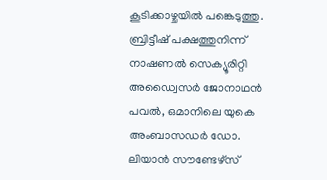കൂടിക്കാഴ്ചയിൽ പങ്കെടുത്തു. ബ്രിട്ടീഷ് പക്ഷത്തുനിന്ന് നാഷണൽ സെക്യൂരിറ്റി അഡ്വൈസർ ജോനാഥൻ പവൽ, ഒമാനിലെ യുകെ അംബാസഡർ ഡോ. ലിയാൻ സൗണ്ടേഴ്സ്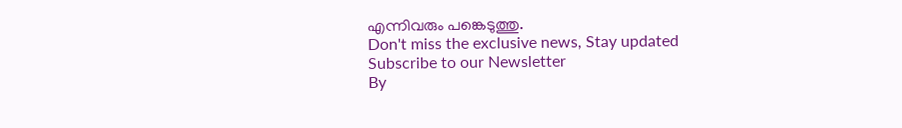എന്നിവരും പങ്കെടുത്തു.
Don't miss the exclusive news, Stay updated
Subscribe to our Newsletter
By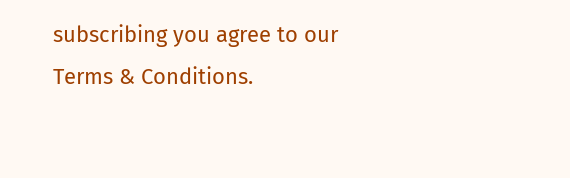subscribing you agree to our Terms & Conditions.